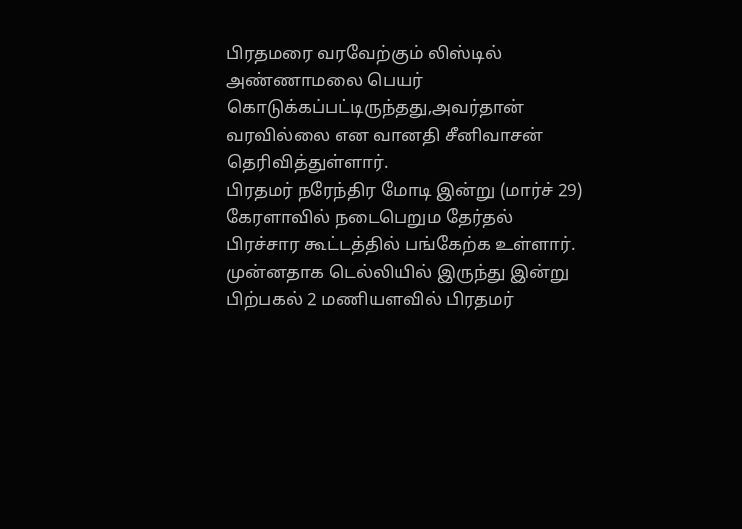பிரதமரை வரவேற்கும் லிஸ்டில் அண்ணாமலை பெயர் கொடுக்கப்பட்டிருந்தது,அவர்தான் வரவில்லை என வானதி சீனிவாசன் தெரிவித்துள்ளார்.
பிரதமர் நரேந்திர மோடி இன்று (மார்ச் 29) கேரளாவில் நடைபெறும தேர்தல் பிரச்சார கூட்டத்தில் பங்கேற்க உள்ளார். முன்னதாக டெல்லியில் இருந்து இன்று பிற்பகல் 2 மணியளவில் பிரதமர்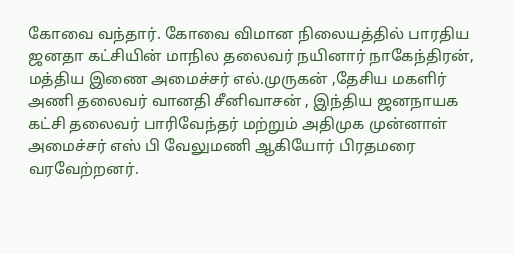கோவை வந்தார். கோவை விமான நிலையத்தில் பாரதிய ஜனதா கட்சியின் மாநில தலைவர் நயினார் நாகேந்திரன், மத்திய இணை அமைச்சர் எல்.முருகன் ,தேசிய மகளிர் அணி தலைவர் வானதி சீனிவாசன் , இந்திய ஜனநாயக கட்சி தலைவர் பாரிவேந்தர் மற்றும் அதிமுக முன்னாள் அமைச்சர் எஸ் பி வேலுமணி ஆகியோர் பிரதமரை வரவேற்றனர்.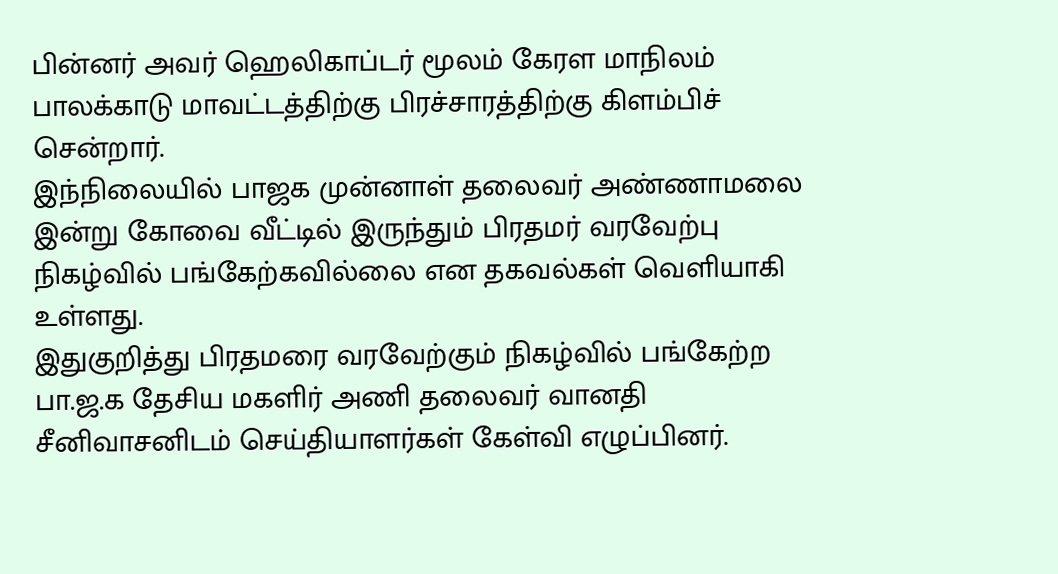பின்னர் அவர் ஹெலிகாப்டர் மூலம் கேரள மாநிலம் பாலக்காடு மாவட்டத்திற்கு பிரச்சாரத்திற்கு கிளம்பிச் சென்றார்.
இந்நிலையில் பாஜக முன்னாள் தலைவர் அண்ணாமலை இன்று கோவை வீட்டில் இருந்தும் பிரதமர் வரவேற்பு நிகழ்வில் பங்கேற்கவில்லை என தகவல்கள் வெளியாகி உள்ளது.
இதுகுறித்து பிரதமரை வரவேற்கும் நிகழ்வில் பங்கேற்ற பா.ஜ.க தேசிய மகளிர் அணி தலைவர் வானதி சீனிவாசனிடம் செய்தியாளர்கள் கேள்வி எழுப்பினர்.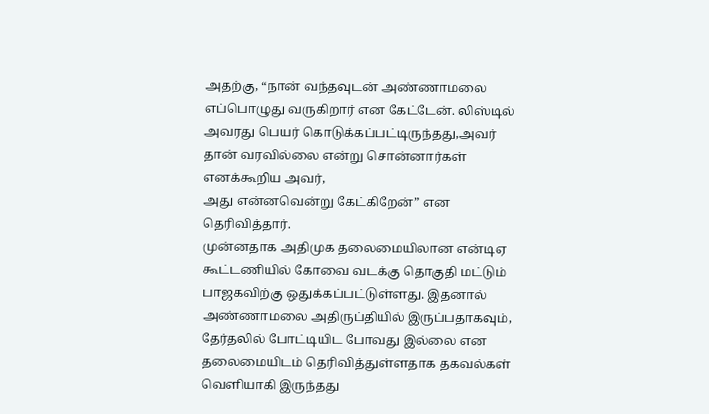அதற்கு, “நான் வந்தவுடன் அண்ணாமலை எப்பொழுது வருகிறார் என கேட்டேன். லிஸ்டில் அவரது பெயர் கொடுக்கப்பட்டிருந்தது,அவர் தான் வரவில்லை என்று சொன்னார்கள் எனக்கூறிய அவர்,
அது என்னவென்று கேட்கிறேன்” என தெரிவித்தார்.
முன்னதாக அதிமுக தலைமையிலான என்டிஏ கூட்டணியில் கோவை வடக்கு தொகுதி மட்டும் பாஜகவிற்கு ஒதுக்கப்பட்டுள்ளது. இதனால் அண்ணாமலை அதிருப்தியில் இருப்பதாகவும், தேர்தலில் போட்டியிட போவது இல்லை என தலைமையிடம் தெரிவித்துள்ளதாக தகவல்கள் வெளியாகி இருந்தது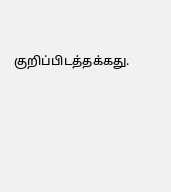குறிப்பிடத்தக்கது.